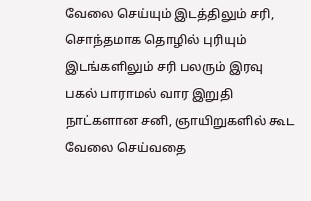வேலை செய்யும் இடத்திலும் சரி, சொந்தமாக தொழில் புரியும் இடங்களிலும் சரி பலரும் இரவு பகல் பாராமல் வார இறுதி நாட்களான சனி, ஞாயிறுகளில் கூட வேலை செய்வதை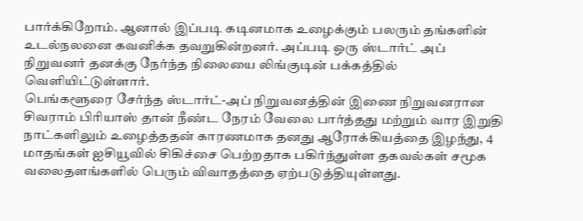பார்க்கிறோம். ஆனால் இப்படி கடினமாக உழைக்கும் பலரும் தங்களின் உடல்நலனை கவனிக்க தவறுகின்றனர். அப்படி ஒரு ஸ்டார்ட் அப் நிறுவனர் தனக்கு நேர்ந்த நிலையை லிங்குடின் பக்கத்தில் வெளியிட்டுள்ளார்.
பெங்களூரை சேர்ந்த ஸ்டார்ட்-அப் நிறுவனத்தின் இணை நிறுவனரான சிவராம் பிரியாஸ் தான் நீண்ட நேரம் வேலை பார்த்தது மற்றும் வார இறுதி நாட்களிலும் உழைத்ததன் காரணமாக தனது ஆரோக்கியத்தை இழந்து, 4 மாதங்கள் ஐசியூவில் சிகிச்சை பெற்றதாக பகிர்ந்துள்ள தகவல்கள் சமூக வலைதளங்களில் பெரும் விவாதத்தை ஏற்படுத்தியுள்ளது.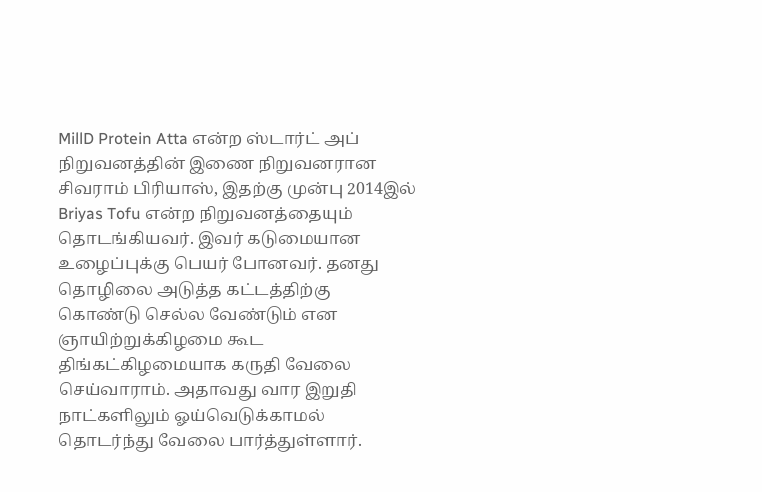MillD Protein Atta என்ற ஸ்டார்ட் அப் நிறுவனத்தின் இணை நிறுவனரான சிவராம் பிரியாஸ், இதற்கு முன்பு 2014இல் Briyas Tofu என்ற நிறுவனத்தையும் தொடங்கியவர். இவர் கடுமையான உழைப்புக்கு பெயர் போனவர். தனது தொழிலை அடுத்த கட்டத்திற்கு கொண்டு செல்ல வேண்டும் என ஞாயிற்றுக்கிழமை கூட திங்கட்கிழமையாக கருதி வேலை செய்வாராம். அதாவது வார இறுதி நாட்களிலும் ஓய்வெடுக்காமல் தொடர்ந்து வேலை பார்த்துள்ளார்.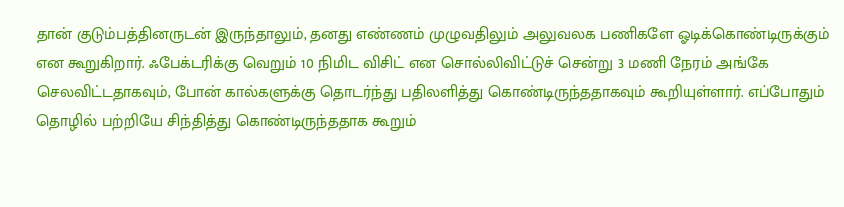தான் குடும்பத்தினருடன் இருந்தாலும், தனது எண்ணம் முழுவதிலும் அலுவலக பணிகளே ஓடிக்கொண்டிருக்கும் என கூறுகிறார். ஃபேக்டரிக்கு வெறும் 10 நிமிட விசிட் என சொல்லிவிட்டுச் சென்று 3 மணி நேரம் அங்கே செலவிட்டதாகவும், போன் கால்களுக்கு தொடர்ந்து பதிலளித்து கொண்டிருந்ததாகவும் கூறியுள்ளார். எப்போதும் தொழில் பற்றியே சிந்தித்து கொண்டிருந்ததாக கூறும்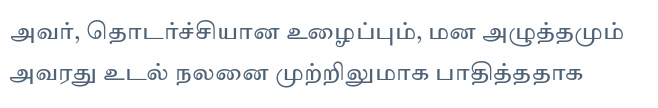அவர், தொடர்ச்சியான உழைப்பும், மன அழுத்தமும் அவரது உடல் நலனை முற்றிலுமாக பாதித்ததாக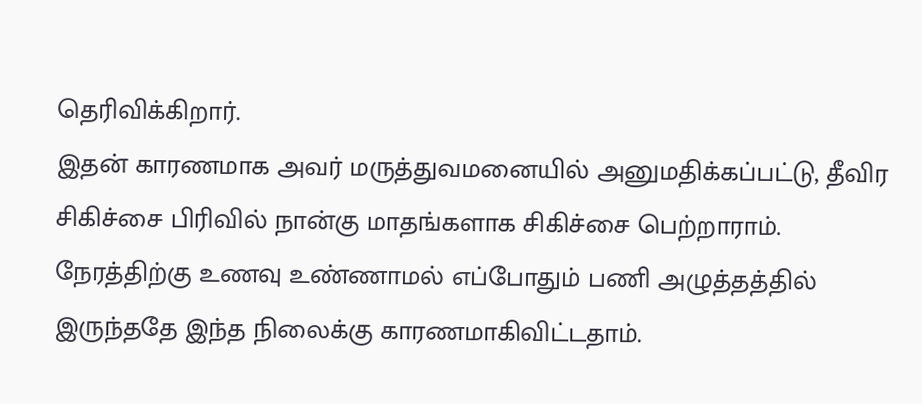தெரிவிக்கிறார்.
இதன் காரணமாக அவர் மருத்துவமனையில் அனுமதிக்கப்பட்டு, தீவிர சிகிச்சை பிரிவில் நான்கு மாதங்களாக சிகிச்சை பெற்றாராம். நேரத்திற்கு உணவு உண்ணாமல் எப்போதும் பணி அழுத்தத்தில் இருந்ததே இந்த நிலைக்கு காரணமாகிவிட்டதாம்.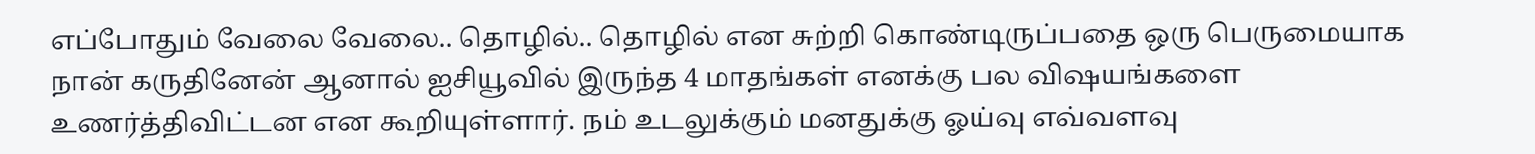எப்போதும் வேலை வேலை.. தொழில்.. தொழில் என சுற்றி கொண்டிருப்பதை ஒரு பெருமையாக நான் கருதினேன் ஆனால் ஐசியூவில் இருந்த 4 மாதங்கள் எனக்கு பல விஷயங்களை உணர்த்திவிட்டன என கூறியுள்ளார். நம் உடலுக்கும் மனதுக்கு ஓய்வு எவ்வளவு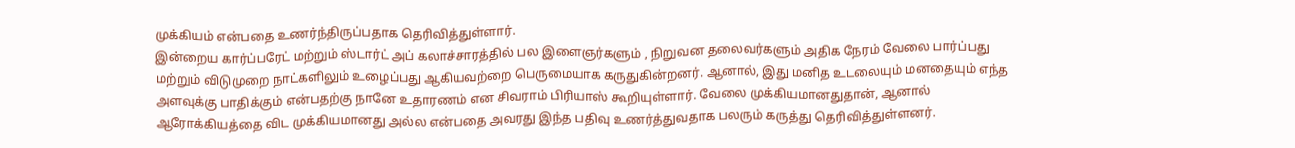முக்கியம் என்பதை உணர்ந்திருப்பதாக தெரிவித்துள்ளார்.
இன்றைய கார்ப்பரேட் மற்றும் ஸ்டார்ட் அப் கலாச்சாரத்தில் பல இளைஞர்களும் , நிறுவன தலைவர்களும் அதிக நேரம் வேலை பார்ப்பது மற்றும் விடுமுறை நாட்களிலும் உழைப்பது ஆகியவற்றை பெருமையாக கருதுகின்றனர். ஆனால், இது மனித உடலையும் மனதையும் எந்த அளவுக்கு பாதிக்கும் என்பதற்கு நானே உதாரணம் என சிவராம் பிரியாஸ் கூறியுள்ளார். வேலை முக்கியமானதுதான், ஆனால் ஆரோக்கியத்தை விட முக்கியமானது அல்ல என்பதை அவரது இந்த பதிவு உணர்த்துவதாக பலரும் கருத்து தெரிவித்துள்ளனர்.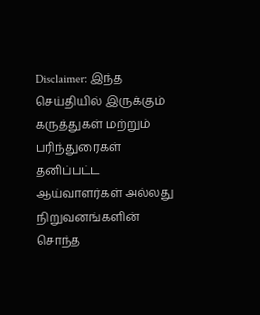Disclaimer: இந்த செய்தியில் இருக்கும் கருத்துகள் மற்றும் பரிந்துரைகள் தனிப்பட்ட ஆய்வாளர்கள் அல்லது நிறுவனங்களின் சொந்த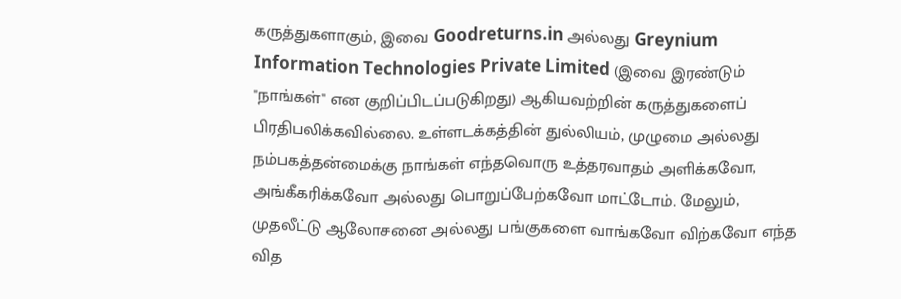கருத்துகளாகும், இவை Goodreturns.in அல்லது Greynium Information Technologies Private Limited (இவை இரண்டும் "நாங்கள்" என குறிப்பிடப்படுகிறது) ஆகியவற்றின் கருத்துகளைப் பிரதிபலிக்கவில்லை. உள்ளடக்கத்தின் துல்லியம், முழுமை அல்லது நம்பகத்தன்மைக்கு நாங்கள் எந்தவொரு உத்தரவாதம் அளிக்கவோ, அங்கீகரிக்கவோ அல்லது பொறுப்பேற்கவோ மாட்டோம். மேலும், முதலீட்டு ஆலோசனை அல்லது பங்குகளை வாங்கவோ விற்கவோ எந்த வித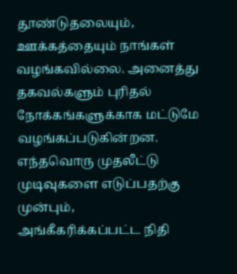தூண்டுதலையும், ஊக்கத்தையும் நாங்கள் வழங்கவில்லை. அனைத்து தகவல்களும் புரிதல் நோக்கங்களுக்காக மட்டுமே வழங்கப்படுகின்றன. எந்தவொரு முதலீட்டு முடிவுகளை எடுப்பதற்கு முன்பும், அங்கீகரிக்கப்பட்ட நிதி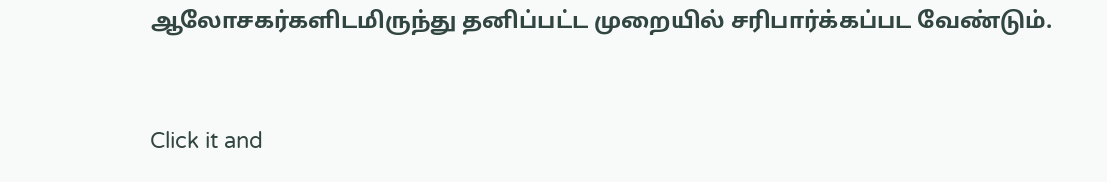ஆலோசகர்களிடமிருந்து தனிப்பட்ட முறையில் சரிபார்க்கப்பட வேண்டும்.


Click it and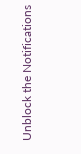Unblock the Notifications